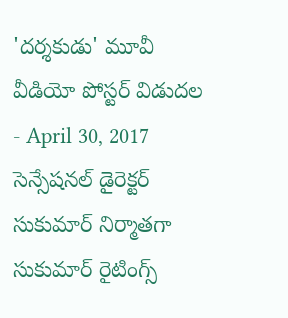'దర్శకుడు' మూవీ వీడియో పోస్టర్ విడుదల
- April 30, 2017
సెన్సేషనల్ డైరెక్టర్ సుకుమార్ నిర్మాతగా సుకుమార్ రైటింగ్స్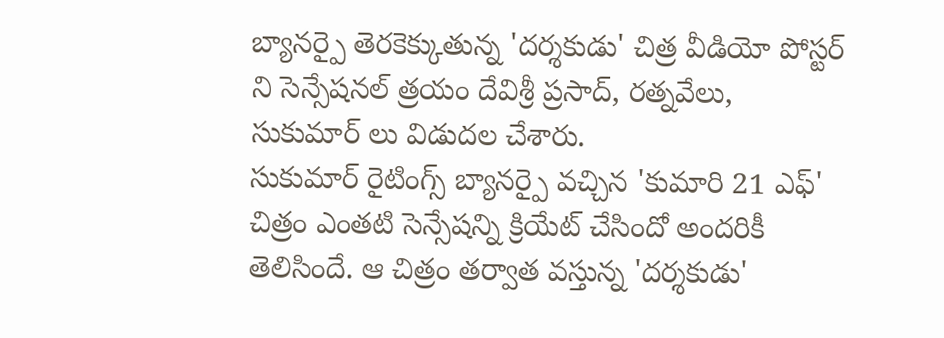బ్యానర్పై తెరకెక్కుతున్న 'దర్శకుడు' చిత్ర వీడియో పోస్టర్ ని సెన్సేషనల్ త్రయం దేవిశ్రీ ప్రసాద్, రత్నవేలు, సుకుమార్ లు విడుదల చేశారు.
సుకుమార్ రైటింగ్స్ బ్యానర్పై వచ్చిన 'కుమారి 21 ఎఫ్' చిత్రం ఎంతటి సెన్సేషన్ని క్రియేట్ చేసిందో అందరికీ తెలిసిందే. ఆ చిత్రం తర్వాత వస్తున్న 'దర్శకుడు'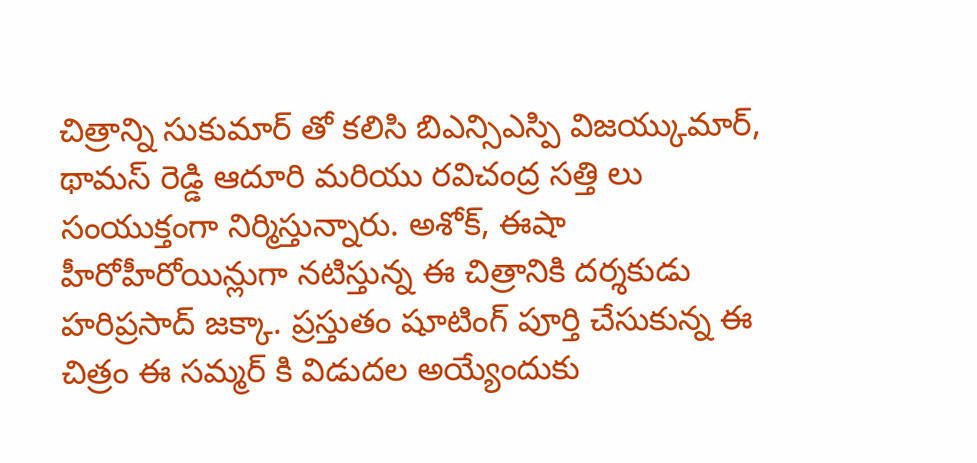చిత్రాన్ని సుకుమార్ తో కలిసి బిఎన్సిఎస్పి విజయ్కుమార్, థామస్ రెడ్డి ఆదూరి మరియు రవిచంద్ర సత్తి లు సంయుక్తంగా నిర్మిస్తున్నారు. అశోక్, ఈషా హీరోహీరోయిన్లుగా నటిస్తున్న ఈ చిత్రానికి దర్శకుడు హరిప్రసాద్ జక్కా. ప్రస్తుతం షూటింగ్ పూర్తి చేసుకున్న ఈ చిత్రం ఈ సమ్మర్ కి విడుదల అయ్యేందుకు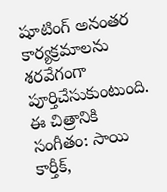షూటింగ్ అనంతర కార్యక్రమాలను శరవేగంగా పూర్తిచేసుకుంటుంది.
ఈ చిత్రానికి సంగీతం: సాయి కార్తీక్,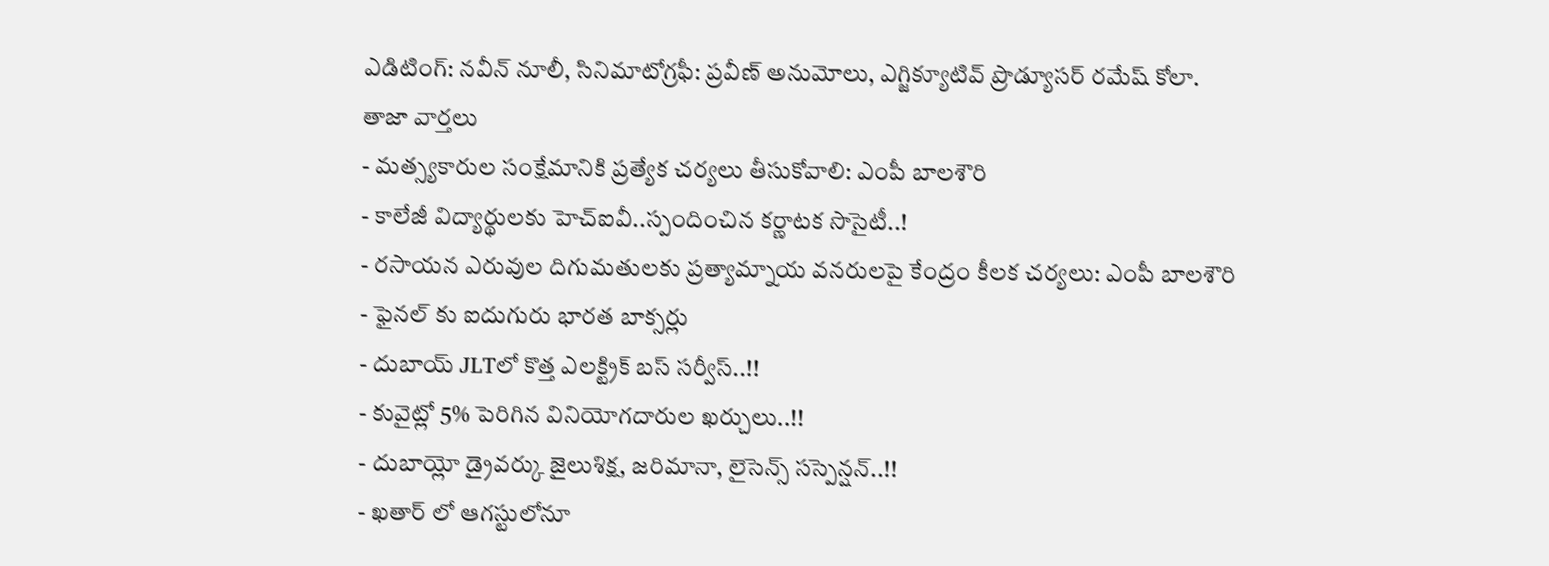ఎడిటింగ్: నవీన్ నూలీ, సినిమాటోగ్రఫీ: ప్రవీణ్ అనుమోలు, ఎగ్జిక్యూటివ్ ప్రొడ్యూసర్ రమేష్ కోలా.
తాజా వార్తలు
- మత్స్యకారుల సంక్షేమానికి ప్రత్యేక చర్యలు తీసుకోవాలి: ఎంపీ బాలశౌరి
- కాలేజీ విద్యార్థులకు హెచ్ఐవీ..స్పందించిన కర్ణాటక సొసైటీ..!
- రసాయన ఎరువుల దిగుమతులకు ప్రత్యామ్నాయ వనరులపై కేంద్రం కీలక చర్యలు: ఎంపీ బాలశౌరి
- ఫైనల్ కు ఐదుగురు భారత బాక్సర్లు
- దుబాయ్ JLTలో కొత్త ఎలక్ట్రిక్ బస్ సర్వీస్..!!
- కువైట్లో 5% పెరిగిన వినియోగదారుల ఖర్చులు..!!
- దుబాయ్లో డ్రైవర్కు జైలుశిక్ష, జరిమానా, లైసెన్స్ సస్పెన్షన్..!!
- ఖతార్ లో ఆగస్టులోనూ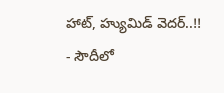హాట్, హ్యుమిడ్ వెదర్..!!
- సౌదీలో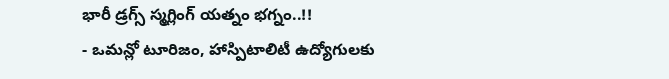భారీ డ్రగ్స్ స్మగ్లింగ్ యత్నం భగ్నం..!!
- ఒమన్లో టూరిజం, హాస్పిటాలిటీ ఉద్యోగులకు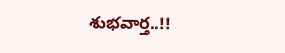శుభవార్త..!!